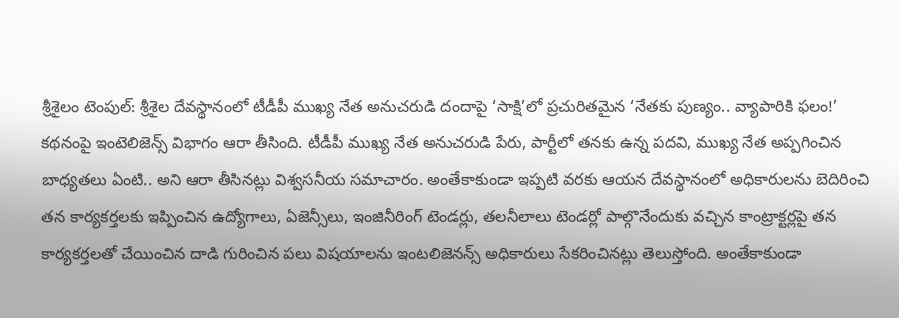శ్రీశైలం టెంపుల్: శ్రీశైల దేవస్థానంలో టీడీపీ ముఖ్య నేత అనుచరుడి దందాపై ‘సాక్షి’లో ప్రచురితమైన ‘నేతకు పుణ్యం.. వ్యాపారికి ఫలం!’ కథనంపై ఇంటెలిజెన్స్ విభాగం ఆరా తీసింది. టీడీపీ ముఖ్య నేత అనుచరుడి పేరు, పార్టీలో తనకు ఉన్న పదవి, ముఖ్య నేత అప్పగించిన బాధ్యతలు ఏంటి.. అని ఆరా తీసినట్లు విశ్వసనీయ సమాచారం. అంతేకాకుండా ఇప్పటి వరకు ఆయన దేవస్థానంలో అధికారులను బెదిరించి తన కార్యకర్తలకు ఇప్పించిన ఉద్యోగాలు, ఏజెన్సీలు, ఇంజినీరింగ్ టెండర్లు, తలనీలాలు టెండర్లో పాల్గొనేందుకు వచ్చిన కాంట్రాక్టర్లపై తన కార్యకర్తలతో చేయించిన దాడి గురించిన పలు విషయాలను ఇంటలిజెనన్స్ అధికారులు సేకరించినట్లు తెలుస్తోంది. అంతేకాకుండా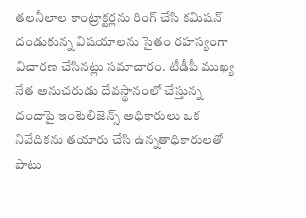తలనీలాల కాంట్రాక్టర్లను రింగ్ చేసి కమిషన్ దండుకున్న విషయాలను సైతం రహస్యంగా విచారణ చేసినట్లు సమాచారం. టీడీపీ ముఖ్య నేత అనుచరుడు దేవస్థానంలో చేస్తున్న దందాపై ఇంటెలిజెన్స్ అధికారులు ఒక నివేదికను తయారు చేసి ఉన్నతాధికారులతో పాటు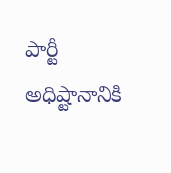పార్టీ అధిష్టానానికి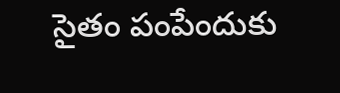సైతం పంపేందుకు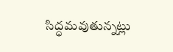సిద్ధమవుతున్నట్లు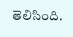తెలిసింది.